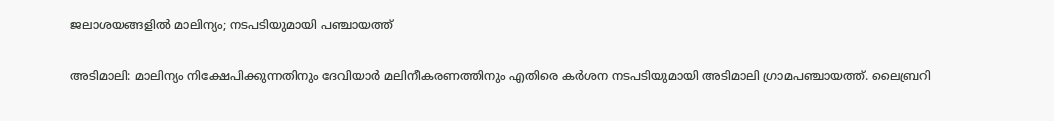ജലാശയങ്ങളിൽ മാലിന്യം; നടപടിയുമായി പഞ്ചായത്ത്

അടിമാലി: മാലിന്യം നിക്ഷേപിക്കുന്നതിനും ദേവിയാർ മലിനീകരണത്തിനും എതിരെ കർശന നടപടിയുമായി അടിമാലി ഗ്രാമപഞ്ചായത്ത്. ലൈബ്രറി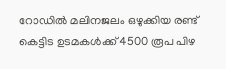റോഡിൽ മലിനജലം ഒഴുക്കിയ രണ്ട് കെട്ടിട ഉടമകൾക്ക് 4500 രൂപ പിഴ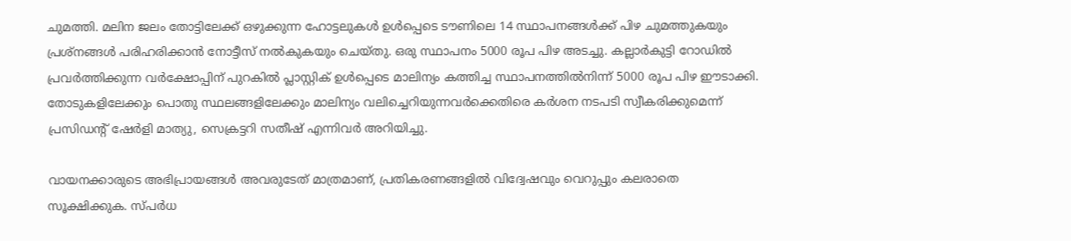ചുമത്തി. മലിന ജലം തോട്ടിലേക്ക് ഒഴുക്കുന്ന ഹോട്ടലുകൾ ഉൾപ്പെടെ ടൗണിലെ 14 സ്ഥാപനങ്ങൾക്ക് പിഴ ചുമത്തുകയും പ്രശ്നങ്ങൾ പരിഹരിക്കാൻ നോട്ടീസ് നൽകുകയും ചെയ്തു. ഒരു സ്ഥാപനം 5000 രൂപ പിഴ അടച്ചു. കല്ലാർകുട്ടി റോഡിൽ പ്രവർത്തിക്കുന്ന വർക്ഷോപ്പിന് പുറകിൽ പ്ലാസ്റ്റിക് ഉൾപ്പെടെ മാലിന്യം കത്തിച്ച സ്ഥാപനത്തിൽനിന്ന് 5000 രൂപ പിഴ ഈടാക്കി. തോടുകളിലേക്കും പൊതു സ്ഥലങ്ങളിലേക്കും മാലിന്യം വലിച്ചെറിയുന്നവർക്കെതിരെ കർശന നടപടി സ്വീകരിക്കുമെന്ന് പ്രസിഡന്‍റ് ഷേർളി മാത്യു, സെക്രട്ടറി സതീഷ് എന്നിവർ അറിയിച്ചു.

വായനക്കാരുടെ അഭിപ്രായങ്ങള്‍ അവരുടേത് മാത്രമാണ്, പ്രതികരണങ്ങളിൽ വിദ്വേഷവും വെറുപ്പും കലരാതെ സൂക്ഷിക്കുക. സ്പർധ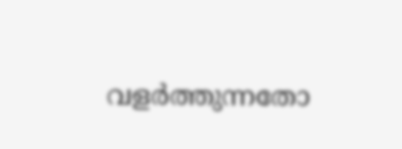വളർത്തുന്നതോ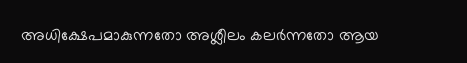അധിക്ഷേപമാകുന്നതോ അശ്ലീലം കലർന്നതോ ആയ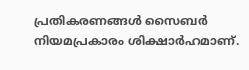പ്രതികരണങ്ങൾ സൈബർ നിയമപ്രകാരം ശിക്ഷാർഹമാണ്.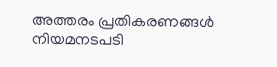അത്തരം പ്രതികരണങ്ങൾ നിയമനടപടി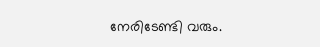നേരിടേണ്ടി വരും.